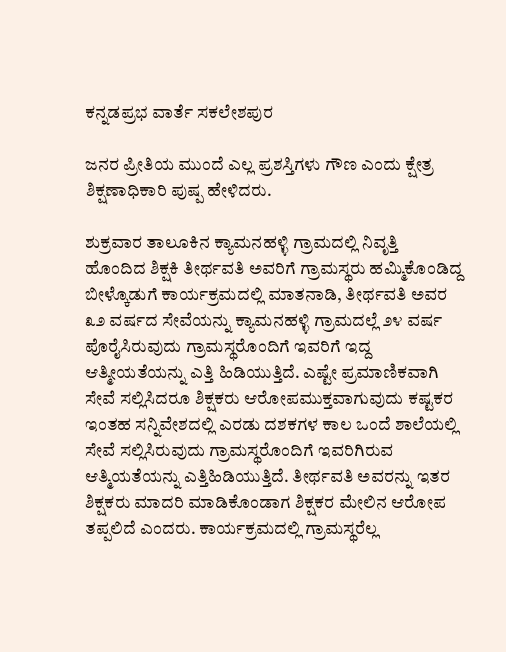ಕನ್ನಡಪ್ರಭ ವಾರ್ತೆ ಸಕಲೇಶಪುರ

ಜನರ ಪ್ರೀತಿಯ ಮುಂದೆ ಎಲ್ಲ ಪ್ರಶಸ್ತಿಗಳು ಗೌಣ ಎಂದು ಕ್ಷೇತ್ರ ಶಿಕ್ಷಣಾಧಿಕಾರಿ ಪುಷ್ಪ ಹೇಳಿದರು.

ಶುಕ್ರವಾರ ತಾಲೂಕಿನ ಕ್ಯಾಮನಹಳ್ಳಿ ಗ್ರಾಮದಲ್ಲಿ ನಿವೃತ್ತಿ ಹೊಂದಿದ ಶಿಕ್ಷಕಿ ತೀರ್ಥವತಿ ಅವರಿಗೆ ಗ್ರಾಮಸ್ಥರು ಹಮ್ಮಿಕೊಂಡಿದ್ದ ಬೀಳ್ಕೊಡುಗೆ ಕಾರ್ಯಕ್ರಮದಲ್ಲಿ ಮಾತನಾಡಿ, ತೀರ್ಥವತಿ ಅವರ ೩೨ ವರ್ಷದ ಸೇವೆಯನ್ನು ಕ್ಯಾಮನಹಳ್ಳಿ ಗ್ರಾಮದಲ್ಲೆ ೨೪ ವರ್ಷ ಪೊರೈಸಿರುವುದು ಗ್ರಾಮಸ್ಥರೊಂದಿಗೆ ಇವರಿಗೆ ಇದ್ದ ಆತ್ಮೀಯತೆಯನ್ನು ಎತ್ತಿ ಹಿಡಿಯುತ್ತಿದೆ. ಎಷ್ಟೇ ಪ್ರಮಾಣಿಕವಾಗಿ ಸೇವೆ ಸಲ್ಲಿಸಿದರೂ ಶಿಕ್ಷಕರು ಆರೋಪಮುಕ್ತವಾಗುವುದು ಕಷ್ಟಕರ ಇಂತಹ ಸನ್ನಿವೇಶದಲ್ಲಿ ಎರಡು ದಶಕಗಳ ಕಾಲ ಒಂದೆ ಶಾಲೆಯಲ್ಲಿ ಸೇವೆ ಸಲ್ಲಿಸಿರುವುದು ಗ್ರಾಮಸ್ಥರೊಂದಿಗೆ ಇವರಿಗಿರುವ ಆತ್ಮಿಯತೆಯನ್ನು ಎತ್ತಿಹಿಡಿಯುತ್ತಿದೆ. ತೀರ್ಥವತಿ ಅವರನ್ನು ಇತರ ಶಿಕ್ಷಕರು ಮಾದರಿ ಮಾಡಿಕೊಂಡಾಗ ಶಿಕ್ಷಕರ ಮೇಲಿನ ಆರೋಪ ತಪ್ಪಲಿದೆ ಎಂದರು. ಕಾರ್ಯಕ್ರಮದಲ್ಲಿ ಗ್ರಾಮಸ್ಥರೆಲ್ಲ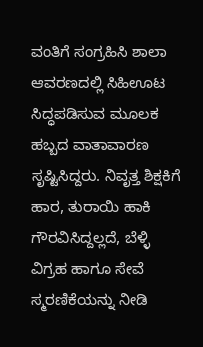ವಂತಿಗೆ ಸಂಗ್ರಹಿಸಿ ಶಾಲಾ ಆವರಣದಲ್ಲಿ ಸಿಹಿಊಟ ಸಿದ್ಧಪಡಿಸುವ ಮೂಲಕ ಹಬ್ಬದ ವಾತಾವಾರಣ ಸೃಷ್ಟಿಸಿದ್ದರು. ನಿವೃತ್ತ ಶಿಕ್ಷಕಿಗೆ ಹಾರ, ತುರಾಯಿ ಹಾಕಿ ಗೌರವಿಸಿದ್ದಲ್ಲದೆ, ಬೆಳ್ಳಿ ವಿಗ್ರಹ ಹಾಗೂ ಸೇವೆ ಸ್ಮರಣಿಕೆಯನ್ನು ನೀಡಿ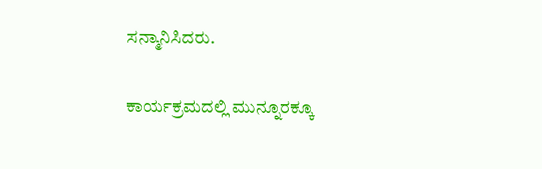ಸನ್ಮಾನಿಸಿದರು.

ಕಾರ್ಯಕ್ರಮದಲ್ಲಿ ಮುನ್ನೂರಕ್ಕೂ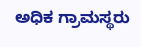ಅಧಿಕ ಗ್ರಾಮಸ್ಥರು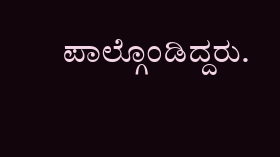ಪಾಲ್ಗೊಂಡಿದ್ದರು.